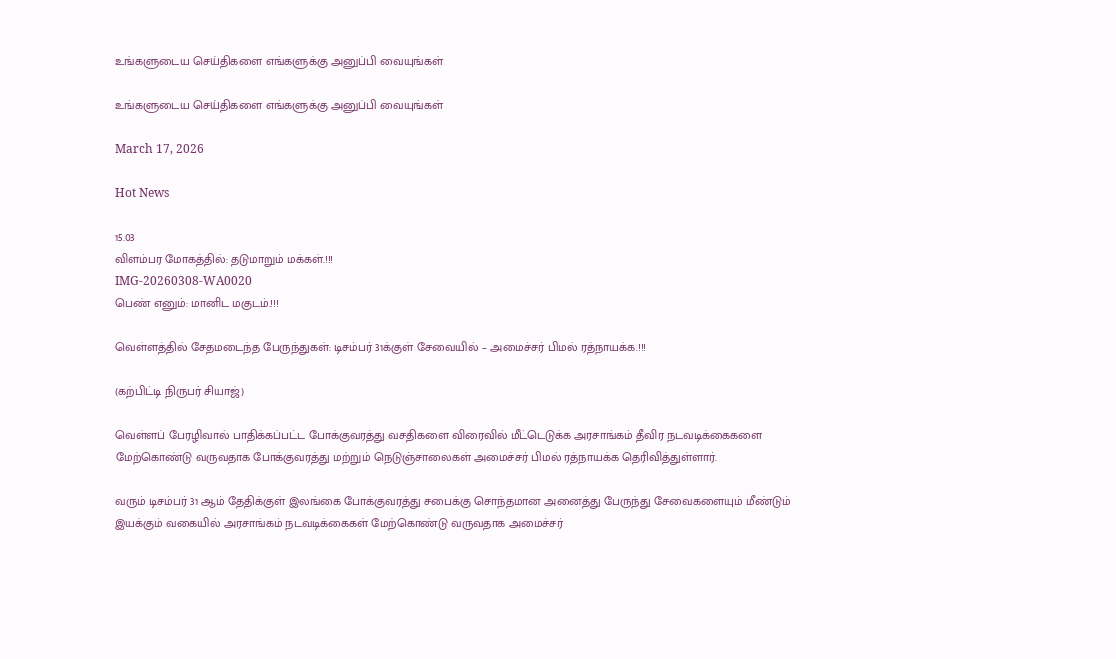உங்களுடைய செய்திகளை எங்களுக்கு அனுப்பி வையுங்கள்

உங்களுடைய செய்திகளை எங்களுக்கு அனுப்பி வையுங்கள்

March 17, 2026

Hot News

15.03
விளம்பர மோகத்தில்: தடுமாறும் மக்கள்.!!!
IMG-20260308-WA0020
பெண் எனும்: மானிட மகுடம்.!!!

வெள்ளத்தில் சேதமடைந்த பேருந்துகள்: டிசம்பர் 31க்குள் சேவையில் – அமைச்சர் பிமல் ரத்நாயக்க.!!!

(கற்பிட்டி நிருபர் சியாஜ்)

வெள்ளப் பேரழிவால் பாதிக்கப்பட்ட போக்குவரத்து வசதிகளை விரைவில் மீட்டெடுக்க அரசாங்கம் தீவிர நடவடிக்கைகளை மேற்கொண்டு வருவதாக போக்குவரத்து மற்றும் நெடுஞ்சாலைகள் அமைச்சர் பிமல் ரத்நாயக்க தெரிவித்துள்ளார்.

வரும் டிசம்பர் 31 ஆம் தேதிக்குள் இலங்கை போக்குவரத்து சபைக்கு சொந்தமான அனைத்து பேருந்து சேவைகளையும் மீண்டும் இயக்கும் வகையில் அரசாங்கம் நடவடிக்கைகள் மேற்கொண்டு வருவதாக அமைச்சர்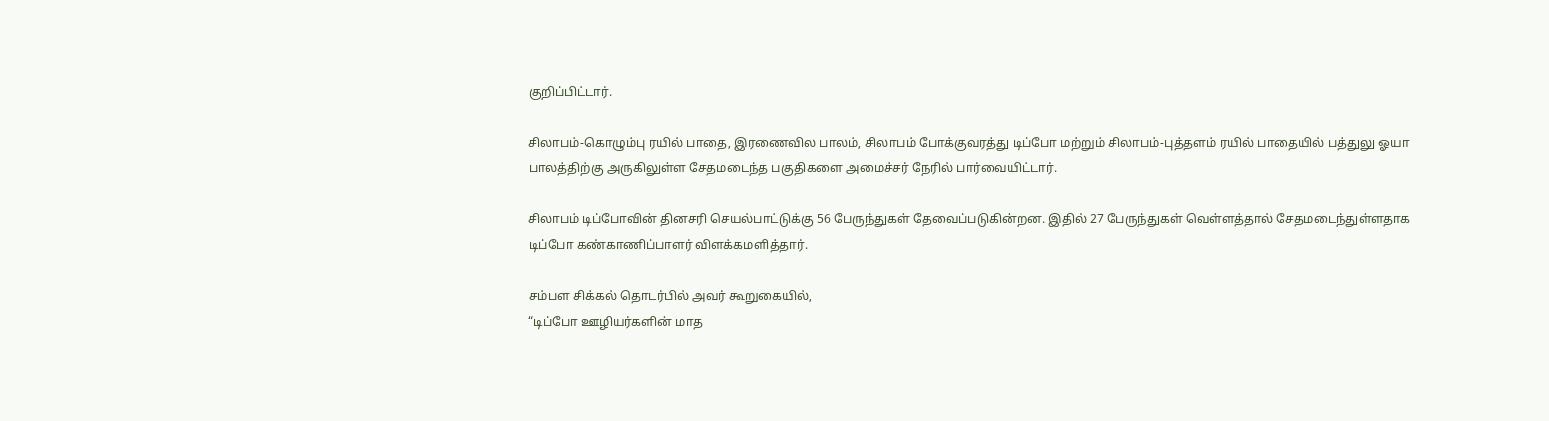குறிப்பிட்டார்.

சிலாபம்-கொழும்பு ரயில் பாதை, இரணைவில பாலம், சிலாபம் போக்குவரத்து டிப்போ மற்றும் சிலாபம்-புத்தளம் ரயில் பாதையில் பத்துலு ஓயா பாலத்திற்கு அருகிலுள்ள சேதமடைந்த பகுதிகளை அமைச்சர் நேரில் பார்வையிட்டார்.

சிலாபம் டிப்போவின் தினசரி செயல்பாட்டுக்கு 56 பேருந்துகள் தேவைப்படுகின்றன. இதில் 27 பேருந்துகள் வெள்ளத்தால் சேதமடைந்துள்ளதாக டிப்போ கண்காணிப்பாளர் விளக்கமளித்தார்.

சம்பள சிக்கல் தொடர்பில் அவர் கூறுகையில்,
“டிப்போ ஊழியர்களின் மாத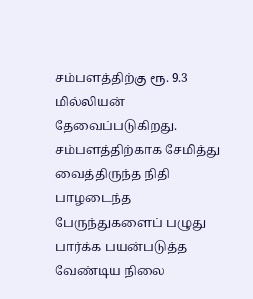சம்பளத்திற்கு ரூ. 9.3 மில்லியன் தேவைப்படுகிறது. சம்பளத்திற்காக சேமித்து வைத்திருந்த நிதி பாழடைந்த பேருந்துகளைப் பழுது பார்க்க பயன்படுத்த வேண்டிய நிலை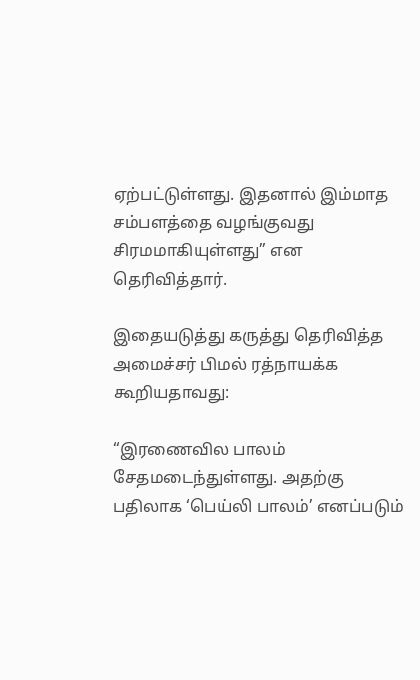ஏற்பட்டுள்ளது. இதனால் இம்மாத சம்பளத்தை வழங்குவது சிரமமாகியுள்ளது” என தெரிவித்தார்.

இதையடுத்து கருத்து தெரிவித்த அமைச்சர் பிமல் ரத்நாயக்க கூறியதாவது:

“இரணைவில பாலம் சேதமடைந்துள்ளது. அதற்கு பதிலாக ‘பெய்லி பாலம்’ எனப்படும்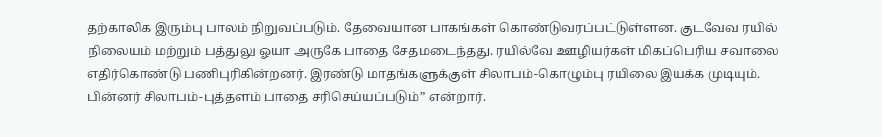தற்காலிக இரும்பு பாலம் நிறுவப்படும். தேவையான பாகங்கள் கொண்டுவரப்பட்டுள்ளன. குடவேவ ரயில் நிலையம் மற்றும் பத்துலு ஓயா அருகே பாதை சேதமடைந்தது. ரயில்வே ஊழியர்கள் மிகப்பெரிய சவாலை எதிர்கொண்டு பணிபுரிகின்றனர். இரண்டு மாதங்களுக்குள் சிலாபம்-கொழும்பு ரயிலை இயக்க முடியும். பின்னர் சிலாபம்-புத்தளம் பாதை சரிசெய்யப்படும்” என்றார்.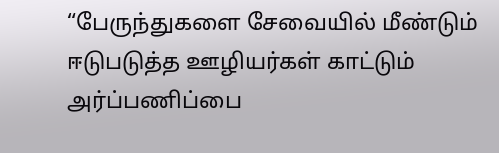“பேருந்துகளை சேவையில் மீண்டும் ஈடுபடுத்த ஊழியர்கள் காட்டும் அர்ப்பணிப்பை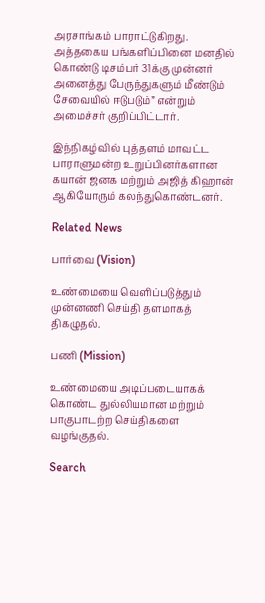அரசாங்கம் பாராட்டுகிறது. அத்தகைய பங்களிப்பினை மனதில் கொண்டு டிசம்பர் 31க்கு முன்னர் அனைத்து பேருந்துகளும் மீண்டும் சேவையில் ஈடுபடும்” என்றும் அமைச்சர் குறிப்பிட்டார்.

இந்நிகழ்வில் புத்தளம் மாவட்ட பாராளுமன்ற உறுப்பினர்களான கயான் ஜனக மற்றும் அஜித் கிஹான் ஆகியோரும் கலந்துகொண்டனர்.

Related News

பார்வை (Vision)

உண்மையை வெளிப்படுத்தும் முன்னணி செய்தி தளமாகத் திகழுதல்.

பணி (Mission)

உண்மையை அடிப்படையாகக் கொண்ட துல்லியமான மற்றும் பாகுபாடற்ற செய்திகளை வழங்குதல்.

Search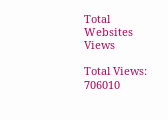Total Websites Views

Total Views: 706010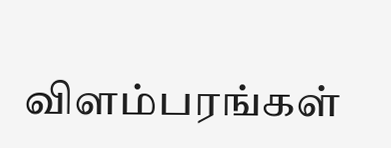விளம்பரங்கள்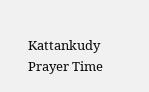Kattankudy Prayer Time